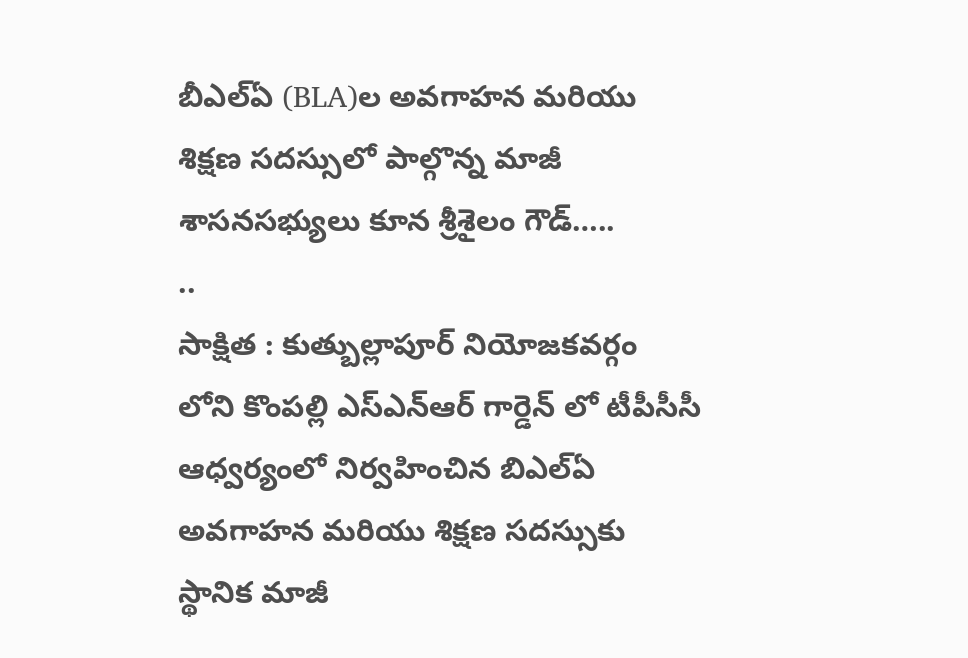బీఎల్ఏ (BLA)ల అవగాహన మరియు శిక్షణ సదస్సులో పాల్గొన్న మాజీ శాసనసభ్యులు కూన శ్రీశైలం గౌడ్…..
..
సాక్షిత : కుత్బుల్లాపూర్ నియోజకవర్గం లోని కొంపల్లి ఎస్ఎన్ఆర్ గార్డెన్ లో టీపీసీసీ ఆధ్వర్యంలో నిర్వహించిన బిఎల్ఏ అవగాహన మరియు శిక్షణ సదస్సుకు స్థానిక మాజీ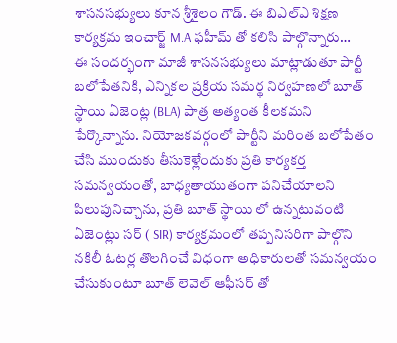శాసనసభ్యులు కూన శ్రీశైలం గౌడ్. ఈ బిఎల్ఎ శిక్షణ కార్యక్రమ ఇంచార్జ్ M.A ఫహీమ్ తో కలిసి పాల్గొన్నారు…
ఈ సందర్భంగా మాజీ శాసనసభ్యులు మాట్లాడుతూ పార్టీ బలోపేతనికి, ఎన్నికల ప్రక్రియ సమర్థ నిర్వహణలో బూత్ స్థాయి ఏజెంట్ల (BLA) పాత్ర అత్యంత కీలకమని పేర్కొన్నాను. నియోజకవర్గంలో పార్టీని మరింత బలోపేతం చేసి ముందుకు తీసుకెళ్లేందుకు ప్రతి కార్యకర్త సమన్వయంతో, బాధ్యతాయుతంగా పనిచేయాలని పిలుపునిచ్చాను, ప్రతి బూత్ స్థాయి లో ఉన్నటువంటి ఏజెంట్లు సర్ ( SIR) కార్యక్రమంలో తప్పనిసరిగా పాల్గొని నకిలీ ఓటర్ల తొలగించే విధంగా అధికారులతో సమన్వయం చేసుకుంటూ బూత్ లెవెల్ ఆఫీసర్ తో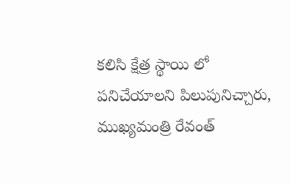కలిసి క్షేత్ర స్థాయి లో పనిచేయాలని పిలుపునిచ్చారు, ముఖ్యమంత్రి రేవంత్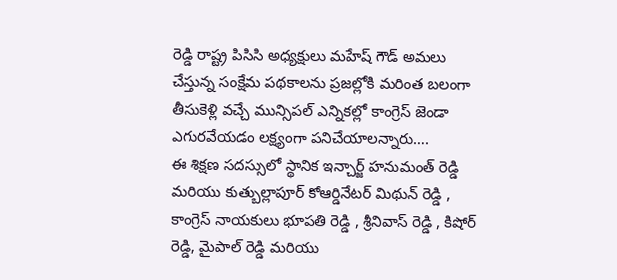రెడ్డి రాష్ట్ర పిసిసి అధ్యక్షులు మహేష్ గౌడ్ అమలు చేస్తున్న సంక్షేమ పథకాలను ప్రజల్లోకి మరింత బలంగా తీసుకెళ్లి వచ్చే మున్సిపల్ ఎన్నికల్లో కాంగ్రెస్ జెండా ఎగురవేయడం లక్ష్యంగా పనిచేయాలన్నారు….
ఈ శిక్షణ సదస్సులో స్థానిక ఇన్చార్జ్ హనుమంత్ రెడ్డి మరియు కుత్బుల్లాపూర్ కోఆర్డినేటర్ మిథున్ రెడ్డి , కాంగ్రెస్ నాయకులు భూపతి రెడ్డి , శ్రీనివాస్ రెడ్డి , కిషోర్ రెడ్డి, మైపాల్ రెడ్డి మరియు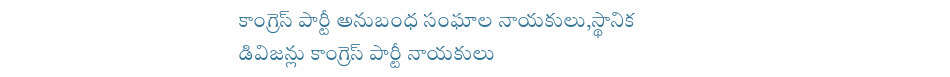కాంగ్రెస్ పార్టీ అనుబంధ సంఘాల నాయకులు,స్థానిక డివిజన్లు కాంగ్రెస్ పార్టీ నాయకులు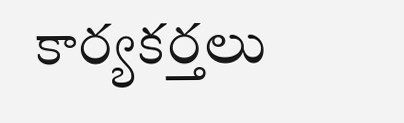కార్యకర్తలు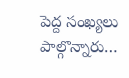పెద్ద సంఖ్యలు పాల్గొన్నారు…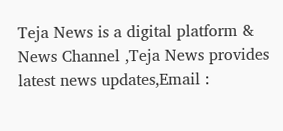Teja News is a digital platform & News Channel ,Teja News provides latest news updates,Email :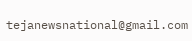tejanewsnational@gmail.com